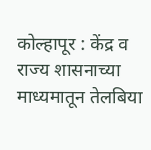कोल्हापूर : केंद्र व राज्य शासनाच्या माध्यमातून तेलबिया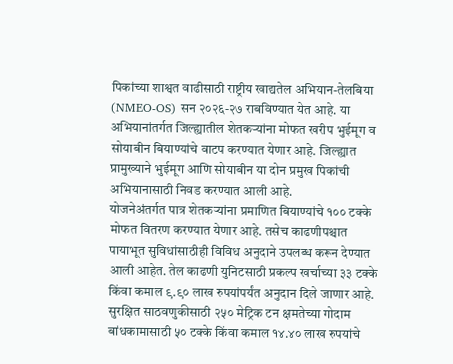पिकांच्या शाश्वत वाढीसाठी राष्ट्रीय खाद्यतेल अभियान-तेलबिया (NMEO-OS) सन २०२६-२७ राबविण्यात येत आहे. या अभियानांतर्गत जिल्ह्यातील शेतकऱ्यांना मोफत खरीप भुईमूग व सोयाबीन बियाण्यांचे वाटप करण्यात येणार आहे. जिल्ह्यात प्रामुख्याने भुईमूग आणि सोयाबीन या दोन प्रमुख पिकांची अभियानासाठी निवड करण्यात आली आहे.
योजनेअंतर्गत पात्र शेतकऱ्यांना प्रमाणित बियाण्यांचे १०० टक्के मोफत वितरण करण्यात येणार आहे. तसेच काढणीपश्चात पायाभूत सुविधांसाठीही विविध अनुदाने उपलब्ध करून देण्यात आली आहेत. तेल काढणी युनिटसाठी प्रकल्प खर्चाच्या ३३ टक्के किंवा कमाल ९.९० लाख रुपयांपर्यंत अनुदान दिले जाणार आहे.
सुरक्षित साठवणुकीसाठी २५० मेट्रिक टन क्षमतेच्या गोदाम बांधकामासाठी ५० टक्के किंवा कमाल १४.४० लाख रुपयांचे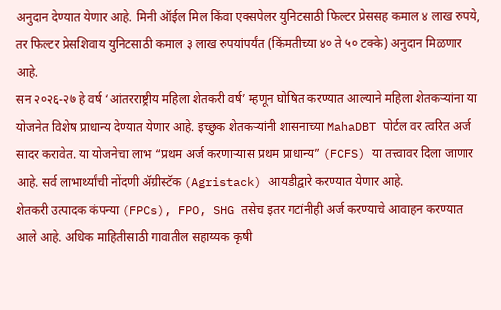अनुदान देण्यात येणार आहे. मिनी ऑईल मिल किंवा एक्सपेलर युनिटसाठी फिल्टर प्रेससह कमाल ४ लाख रुपये, तर फिल्टर प्रेसशिवाय युनिटसाठी कमाल ३ लाख रुपयांपर्यंत (किंमतीच्या ४० ते ५० टक्के) अनुदान मिळणार आहे.
सन २०२६-२७ हे वर्ष ‘आंतरराष्ट्रीय महिला शेतकरी वर्ष’ म्हणून घोषित करण्यात आल्याने महिला शेतकऱ्यांना या योजनेत विशेष प्राधान्य देण्यात येणार आहे. इच्छुक शेतकऱ्यांनी शासनाच्या MahaDBT पोर्टल वर त्वरित अर्ज सादर करावेत. या योजनेचा लाभ “प्रथम अर्ज करणाऱ्यास प्रथम प्राधान्य” (FCFS) या तत्त्वावर दिला जाणार आहे. सर्व लाभार्थ्यांची नोंदणी ॲग्रीस्टॅक (Agristack) आयडीद्वारे करण्यात येणार आहे.
शेतकरी उत्पादक कंपन्या (FPCs), FPO, SHG तसेच इतर गटांनीही अर्ज करण्याचे आवाहन करण्यात आले आहे. अधिक माहितीसाठी गावातील सहाय्यक कृषी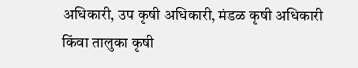अधिकारी, उप कृषी अधिकारी, मंडळ कृषी अधिकारी किंवा तालुका कृषी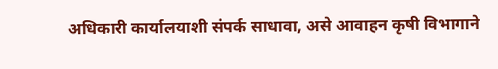अधिकारी कार्यालयाशी संपर्क साधावा, असे आवाहन कृषी विभागाने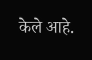केले आहे.